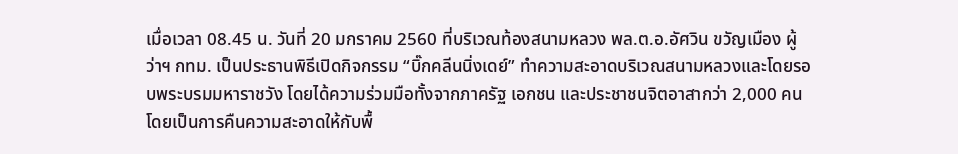เมื่อเวลา 08.45 น. วันที่ 20 มกราคม 2560 ที่บริเวณท้องสนามหลวง พล.ต.อ.อัศวิน ขวัญเมือง ผู้ว่าฯ กทม. เป็นประธานพิธีเปิดกิจกรรม “บิ๊กคลีนนิ่งเดย์” ทำความสะอาดบริเวณสนามหลวงและโดยรอบพระบรมมหาราชวัง โดยได้ความร่วมมือทั้งจากภาครัฐ เอกชน และประชาชนจิตอาสากว่า 2,000 คน โดยเป็นการคืนความสะอาดให้กับพื้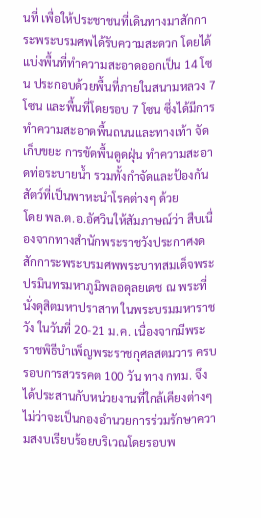นที่ เพื่อให้ประชาชนที่เดินทางมาสักการะพระบรมศพได้รับความสะดวก โดยได้แบ่งพื้นที่ทำความสะอาดออกเป็น 14 โซน ประกอบด้วยพื้นที่ภายในสนามหลวง 7 โซน และพื้นที่โดยรอบ 7 โซน ซึ่งได้มีการทำความสะอาดพื้นถนนและทางเท้า จัดเก็บขยะ การขัดพื้นดูดฝุ่น ทำความสะอาดท่อระบายน้ำ รวมทั้งกำจัดและป้องกันสัตว์ที่เป็นพาหะนำโรคต่างๆ ด้วย
โดย พล.ต.อ.อัศวินให้สัมภาษณ์ว่า สืบเนื่องจากทางสำนักพระราชวังประกาศงดสักการะพระบรมศพพระบาทสมเด็จพระปรมินทรมหาภูมิพลอดุลยเดช ณ พระที่นั่งดุสิตมหาปราสาท ในพระบรมมหาราชวัง ในวันที่ 20-21 ม.ค. เนื่องจากมีพระราชพิธีบำเพ็ญพระราชกุศลสตมวาร ครบรอบการสวรรคต 100 วัน ทาง กทม. จึงได้ประสานกับหน่วยงานที่ใกล้เคียงต่างๆ ไม่ว่าจะเป็นกองอำนวยการร่วมรักษาความสงบเรียบร้อยบริเวณโดยรอบพ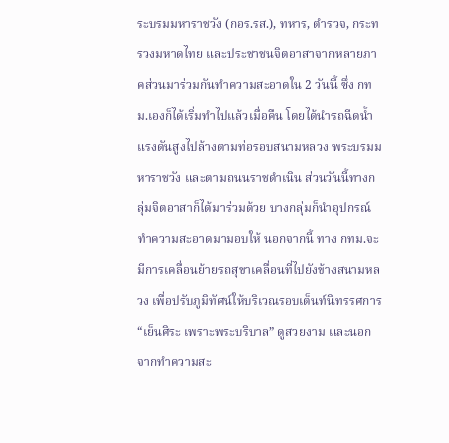ระบรมมหาราชวัง (กอร.รส.), ทหาร, ตำรวจ, กระทรวงมหาดไทย และประชาชนจิตอาสาจากหลายภาคส่วนมาร่วมกันทำความสะอาดใน 2 วันนี้ ซึ่ง กทม.เองก็ได้เริ่มทำไปแล้วเมื่อคืน โดยได้นำรถฉีดน้ำแรงดันสูงไปล้างตามท่อรอบสนามหลวง พระบรมมหาราชวัง และตามถนนราชดำเนิน ส่วนวันนี้ทางกลุ่มจิตอาสาก็ได้มาร่วมด้วย บางกลุ่มก็นำอุปกรณ์ทำความสะอาดมามอบให้ นอกจากนี้ ทาง กทม.จะมีการเคลื่อนย้ายรถสุขาเคลื่อนที่ไปยังข้างสนามหลวง เพื่อปรับภูมิทัศน์ให้บริเวณรอบเต็นท์นิทรรศการ “เย็นศิระ เพราะพระบริบาล” ดูสวยงาม และนอกจากทำความสะ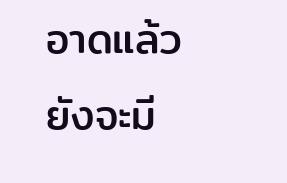อาดแล้วยังจะมี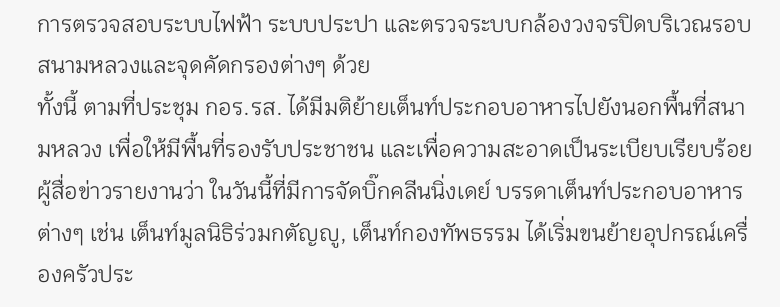การตรวจสอบระบบไฟฟ้า ระบบประปา และตรวจระบบกล้องวงจรปิดบริเวณรอบสนามหลวงและจุดคัดกรองต่างๆ ด้วย
ทั้งนี้ ตามที่ประชุม กอร.รส. ได้มีมติย้ายเต็นท์ประกอบอาหารไปยังนอกพื้นที่สนามหลวง เพื่อให้มีพื้นที่รองรับประชาชน และเพื่อความสะอาดเป็นระเบียบเรียบร้อย ผู้สื่อข่าวรายงานว่า ในวันนี้ที่มีการจัดบิ๊กคลีนนิ่งเดย์ บรรดาเต็นท์ประกอบอาหารต่างๆ เช่น เต็นท์มูลนิธิร่วมกตัญญู, เต็นท์กองทัพธรรม ได้เริ่มขนย้ายอุปกรณ์เครื่องครัวประ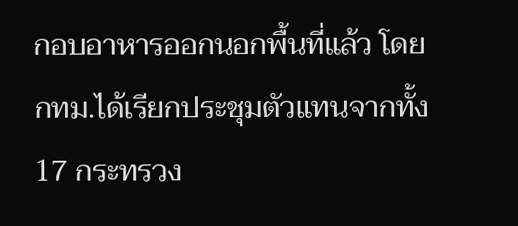กอบอาหารออกนอกพื้นที่แล้ว โดย กทม.ได้เรียกประชุมตัวแทนจากทั้ง 17 กระทรวง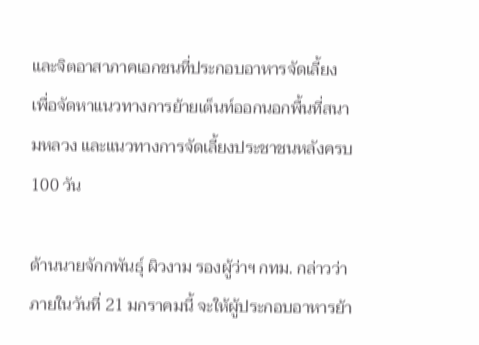และจิตอาสาภาคเอกชนที่ประกอบอาหารจัดเลี้ยง เพื่อจัดหาแนวทางการย้ายเต็นท์ออกนอกพื้นที่สนามหลวง และแนวทางการจัดเลี้ยงประชาชนหลังครบ 100 วัน

ด้านนายจักกพันธุ์ ผิวงาม รองผู้ว่าฯ กทม. กล่าวว่า ภายในวันที่ 21 มกราคมนี้ จะให้ผู้ประกอบอาหารย้า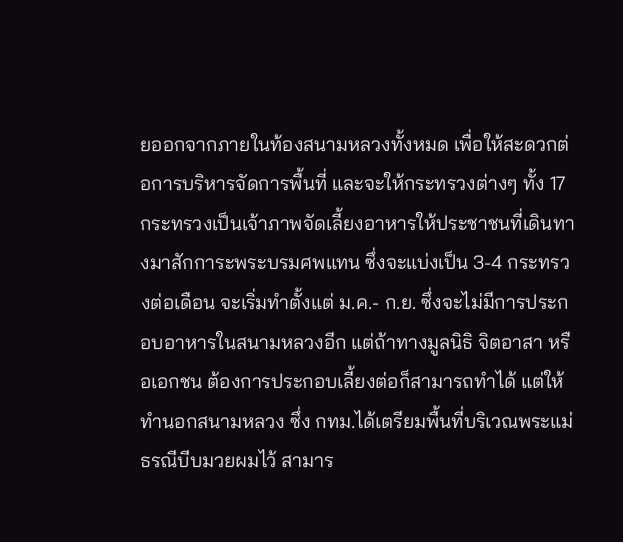ยออกจากภายในท้องสนามหลวงทั้งหมด เพื่อให้สะดวกต่อการบริหารจัดการพื้นที่ และจะให้กระทรวงต่างๆ ทั้ง 17 กระทรวงเป็นเจ้าภาพจัดเลี้ยงอาหารให้ประชาชนที่เดินทางมาสักการะพระบรมศพแทน ซึ่งจะแบ่งเป็น 3-4 กระทรวงต่อเดือน จะเริ่มทำตั้งแต่ ม.ค.- ก.ย. ซึ่งจะไม่มีการประกอบอาหารในสนามหลวงอีก แต่ถ้าทางมูลนิธิ จิตอาสา หรือเอกชน ต้องการประกอบเลี้ยงต่อก็สามารถทำได้ แต่ให้ทำนอกสนามหลวง ซึ่ง กทม.ได้เตรียมพื้นที่บริเวณพระแม่ธรณีบีบมวยผมไว้ สามาร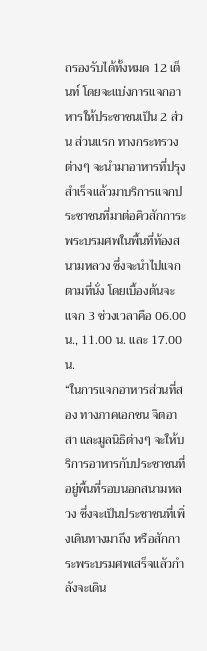ถรองรับได้ทั้งหมด 12 เต็นท์ โดยจะแบ่งการแจกอาหารให้ประชาชนเป็น 2 ส่วน ส่วนแรก ทางกระทรวงต่างๆ จะนำมาอาหารที่ปรุงสำเร็จแล้วมาบริการแจกประชาชนที่มาต่อคิวสักการะพระบรมศพในพื้นที่ท้องสนามหลวง ซึ่งจะนำไปแจกตามที่นั่ง โดยเบื้องต้นจะแจก 3 ช่วงเวลาคือ 06.00 น., 11.00 น. และ 17.00 น.
“ในการแจกอาหารส่วนที่สอง ทางภาคเอกชน จิตอาสา และมูลนิธิต่างๆ จะให้บริการอาหารกับประชาชนที่อยู่พื้นที่รอบนอกสนามหลวง ซึ่งจะเป็นประชาชนที่เพิ่งเดินทางมาถึง หรือสักการะพระบรมศพเสร็จแลัวกำลังจะเดิน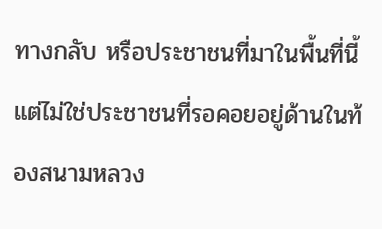ทางกลับ หรือประชาชนที่มาในพื้นที่นี้ แต่ไม่ใช่ประชาชนที่รอคอยอยู่ด้านในท้องสนามหลวง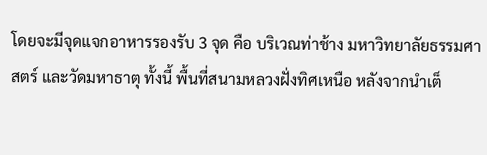โดยจะมีจุดแจกอาหารรองรับ 3 จุด คือ บริเวณท่าช้าง มหาวิทยาลัยธรรมศาสตร์ และวัดมหาธาตุ ทั้งนี้ พื้นที่สนามหลวงฝั่งทิศเหนือ หลังจากนำเต็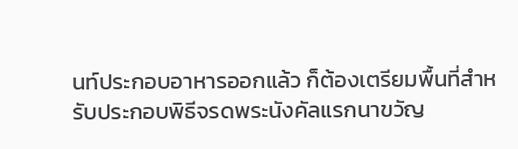นท์ประกอบอาหารออกแล้ว ก็ต้องเตรียมพื้นที่สำหรับประกอบพิธีจรดพระนังคัลแรกนาขวัญ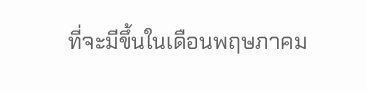ที่จะมีขึ้นในเดือนพฤษภาคม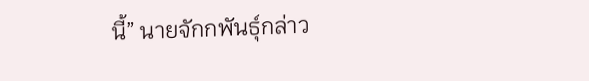นี้” นายจักกพันธุ์กล่าว